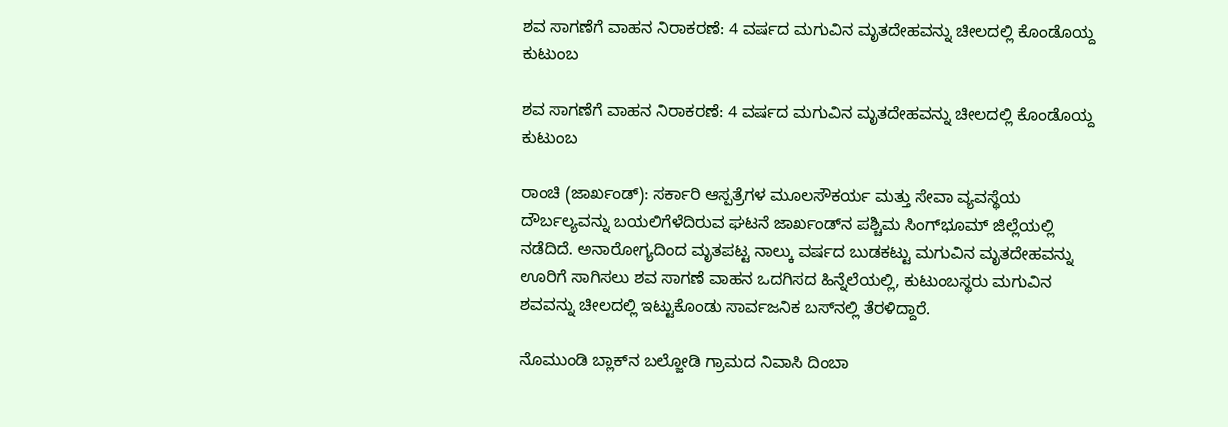ಶವ ಸಾಗಣೆಗೆ ವಾಹನ ನಿರಾಕರಣೆ: 4 ವರ್ಷದ ಮಗುವಿನ ಮೃತದೇಹವನ್ನು ಚೀಲದಲ್ಲಿ ಕೊಂಡೊಯ್ದ ಕುಟುಂಬ

ಶವ ಸಾಗಣೆಗೆ ವಾಹನ ನಿರಾಕರಣೆ: 4 ವರ್ಷದ ಮಗುವಿನ ಮೃತದೇಹವನ್ನು ಚೀಲದಲ್ಲಿ ಕೊಂಡೊಯ್ದ ಕುಟುಂಬ

ರಾಂಚಿ (ಜಾರ್ಖಂಡ್): ಸರ್ಕಾರಿ ಆಸ್ಪತ್ರೆಗಳ ಮೂಲಸೌಕರ್ಯ ಮತ್ತು ಸೇವಾ ವ್ಯವಸ್ಥೆಯ ದೌರ್ಬಲ್ಯವನ್ನು ಬಯಲಿಗೆಳೆದಿರುವ ಘಟನೆ ಜಾರ್ಖಂಡ್‌ನ ಪಶ್ಚಿಮ ಸಿಂಗ್‌ಭೂಮ್ ಜಿಲ್ಲೆಯಲ್ಲಿ ನಡೆದಿದೆ. ಅನಾರೋಗ್ಯದಿಂದ ಮೃತಪಟ್ಟ ನಾಲ್ಕು ವರ್ಷದ ಬುಡಕಟ್ಟು ಮಗುವಿನ ಮೃತದೇಹವನ್ನು ಊರಿಗೆ ಸಾಗಿಸಲು ಶವ ಸಾಗಣೆ ವಾಹನ ಒದಗಿಸದ ಹಿನ್ನೆಲೆಯಲ್ಲಿ, ಕುಟುಂಬಸ್ಥರು ಮಗುವಿನ ಶವವನ್ನು ಚೀಲದಲ್ಲಿ ಇಟ್ಟುಕೊಂಡು ಸಾರ್ವಜನಿಕ ಬಸ್‌ನಲ್ಲಿ ತೆರಳಿದ್ದಾರೆ.

ನೊಮುಂಡಿ ಬ್ಲಾಕ್‌ನ ಬಲ್ಜೋಡಿ ಗ್ರಾಮದ ನಿವಾಸಿ ದಿಂಬಾ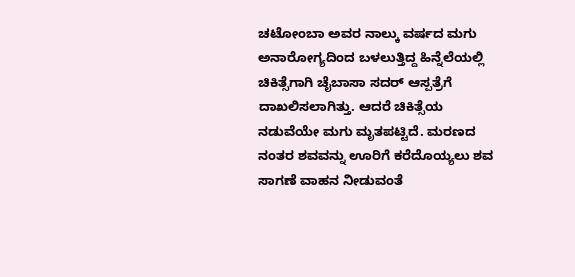ಚಟೋಂಬಾ ಅವರ ನಾಲ್ಕು ವರ್ಷದ ಮಗು ಅನಾರೋಗ್ಯದಿಂದ ಬಳಲುತ್ತಿದ್ದ ಹಿನ್ನೆಲೆಯಲ್ಲಿ ಚಿಕಿತ್ಸೆಗಾಗಿ ಚೈಬಾಸಾ ಸದರ್ ಆಸ್ಪತ್ರೆಗೆ ದಾಖಲಿಸಲಾಗಿತ್ತು. ಆದರೆ ಚಿಕಿತ್ಸೆಯ ನಡುವೆಯೇ ಮಗು ಮೃತಪಟ್ಟಿದೆ. ಮರಣದ ನಂತರ ಶವವನ್ನು ಊರಿಗೆ ಕರೆದೊಯ್ಯಲು ಶವ ಸಾಗಣೆ ವಾಹನ ನೀಡುವಂತೆ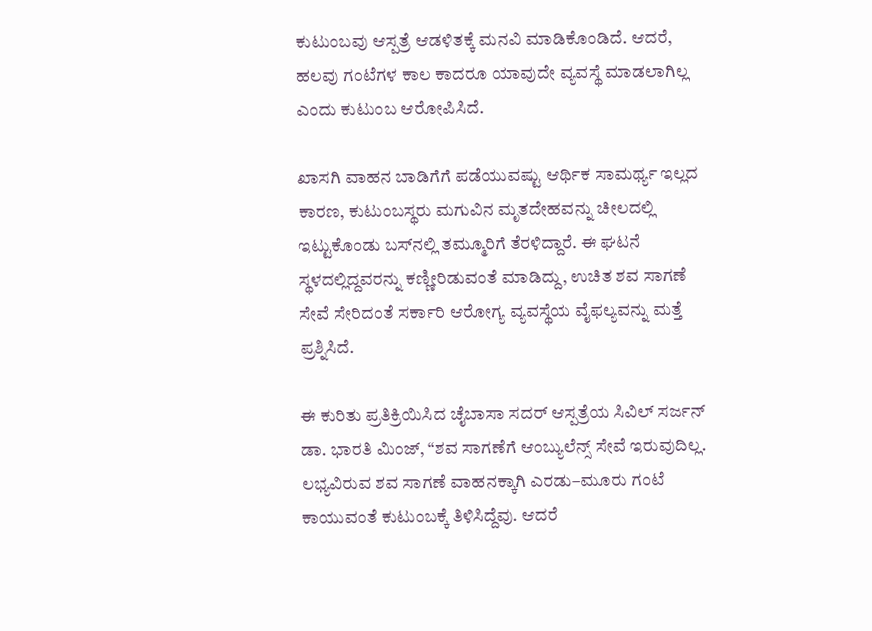ಕುಟುಂಬವು ಆಸ್ಪತ್ರೆ ಆಡಳಿತಕ್ಕೆ ಮನವಿ ಮಾಡಿಕೊಂಡಿದೆ. ಆದರೆ, ಹಲವು ಗಂಟೆಗಳ ಕಾಲ ಕಾದರೂ ಯಾವುದೇ ವ್ಯವಸ್ಥೆ ಮಾಡಲಾಗಿಲ್ಲ ಎಂದು ಕುಟುಂಬ ಆರೋಪಿಸಿದೆ.

ಖಾಸಗಿ ವಾಹನ ಬಾಡಿಗೆಗೆ ಪಡೆಯುವಷ್ಟು ಆರ್ಥಿಕ ಸಾಮರ್ಥ್ಯ ಇಲ್ಲದ ಕಾರಣ, ಕುಟುಂಬಸ್ಥರು ಮಗುವಿನ ಮೃತದೇಹವನ್ನು ಚೀಲದಲ್ಲಿ ಇಟ್ಟುಕೊಂಡು ಬಸ್‌ನಲ್ಲಿ ತಮ್ಮೂರಿಗೆ ತೆರಳಿದ್ದಾರೆ. ಈ ಘಟನೆ ಸ್ಥಳದಲ್ಲಿದ್ದವರನ್ನು ಕಣ್ಣೀರಿಡುವಂತೆ ಮಾಡಿದ್ದು, ಉಚಿತ ಶವ ಸಾಗಣೆ ಸೇವೆ ಸೇರಿದಂತೆ ಸರ್ಕಾರಿ ಆರೋಗ್ಯ ವ್ಯವಸ್ಥೆಯ ವೈಫಲ್ಯವನ್ನು ಮತ್ತೆ ಪ್ರಶ್ನಿಸಿದೆ.

ಈ ಕುರಿತು ಪ್ರತಿಕ್ರಿಯಿಸಿದ ಚೈಬಾಸಾ ಸದರ್ ಆಸ್ಪತ್ರೆಯ ಸಿವಿಲ್ ಸರ್ಜನ್ ಡಾ. ಭಾರತಿ ಮಿಂಜ್, “ಶವ ಸಾಗಣೆಗೆ ಆಂಬ್ಯುಲೆನ್ಸ್ ಸೇವೆ ಇರುವುದಿಲ್ಲ. ಲಭ್ಯವಿರುವ ಶವ ಸಾಗಣೆ ವಾಹನಕ್ಕಾಗಿ ಎರಡು–ಮೂರು ಗಂಟೆ ಕಾಯುವಂತೆ ಕುಟುಂಬಕ್ಕೆ ತಿಳಿಸಿದ್ದೆವು. ಆದರೆ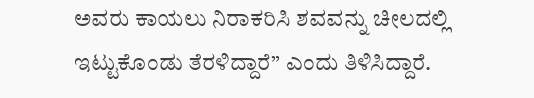ಅವರು ಕಾಯಲು ನಿರಾಕರಿಸಿ ಶವವನ್ನು ಚೀಲದಲ್ಲಿ ಇಟ್ಟುಕೊಂಡು ತೆರಳಿದ್ದಾರೆ” ಎಂದು ತಿಳಿಸಿದ್ದಾರೆ.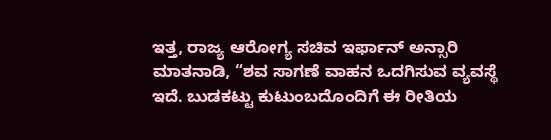ಇತ್ತ, ರಾಜ್ಯ ಆರೋಗ್ಯ ಸಚಿವ ಇರ್ಫಾನ್ ಅನ್ಸಾರಿ ಮಾತನಾಡಿ, “ಶವ ಸಾಗಣೆ ವಾಹನ ಒದಗಿಸುವ ವ್ಯವಸ್ಥೆ ಇದೆ. ಬುಡಕಟ್ಟು ಕುಟುಂಬದೊಂದಿಗೆ ಈ ರೀತಿಯ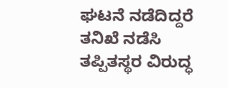ಘಟನೆ ನಡೆದಿದ್ದರೆ ತನಿಖೆ ನಡೆಸಿ ತಪ್ಪಿತಸ್ಥರ ವಿರುದ್ಧ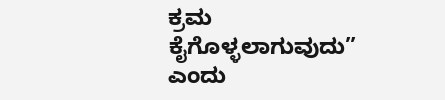ಕ್ರಮ ಕೈಗೊಳ್ಳಲಾಗುವುದು” ಎಂದು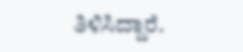ತಿಳಿಸಿದ್ದಾರೆ.